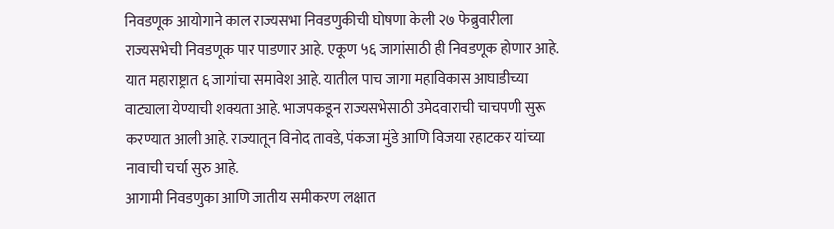निवडणूक आयोगाने काल राज्यसभा निवडणुकीची घोषणा केली २७ फेब्रुवारीला राज्यसभेची निवडणूक पार पाडणार आहे. एकूण ५६ जागांसाठी ही निवडणूक होणार आहे. यात महाराष्ट्रात ६ जागांचा समावेश आहे. यातील पाच जागा महाविकास आघाडीच्या वाट्याला येण्याची शक्यता आहे. भाजपकडून राज्यसभेसाठी उमेदवाराची चाचपणी सुरू करण्यात आली आहे. राज्यातून विनोद तावडे, पंकजा मुंडे आणि विजया रहाटकर यांच्या नावाची चर्चा सुरु आहे.
आगामी निवडणुका आणि जातीय समीकरण लक्षात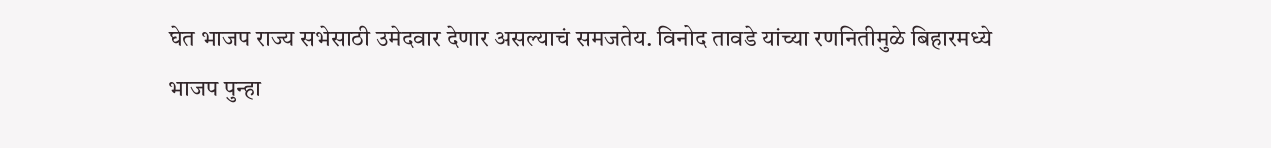घेत भाजप राज्य सभेसाठी उमेदवार देणार असल्याचं समजतेय. विनोद तावडे यांच्या रणनितीमुळे बिहारमध्ये भाजप पुन्हा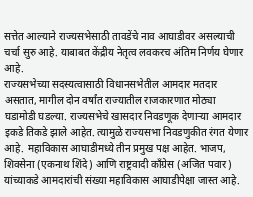सत्तेत आल्याने राज्यसभेसाठी तावडेंचे नाव आघाडीवर असल्याची चर्चा सुरु आहे. याबाबत केंद्रीय नेतृत्व लवकरच अंतिम निर्णय घेणार आहे.
राज्यसभेच्या सदस्यत्वासाठी विधानसभेतील आमदार मतदार असतात, मागील दोन वर्षांत राज्यातील राजकारणात मोठ्या घडामोडी घडल्या. राज्यसभेचे खासदार निवडणूक देणाऱ्या आमदार इकडे तिकडे झाले आहेत. त्यामुळे राज्यसभा निवडणुकीत रंगत येणार आहे. महाविकास आघाडीमध्ये तीन प्रमुख पक्ष आहेत. भाजप, शिवसेना (एकनाथ शिंदे) आणि राष्ट्रवादी काँग्रेस (अजित पवार) यांच्याकडे आमदारांची संख्या महाविकास आघाडीपेक्षा जास्त आहे.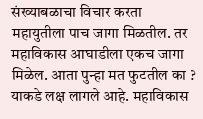संख्याबळाचा विचार करता महायुतीला पाच जागा मिळतील. तर महाविकास आघाडीला एकच जागा मिळेल. आता पुन्हा मत फुटतील का ? याकडे लक्ष लागले आहे. महाविकास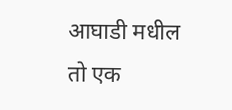आघाडी मधील तो एक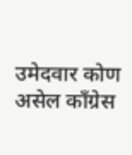उमेदवार कोण असेल काँग्रेस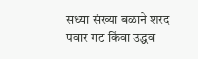सध्या संख्या बळाने शरद पवार गट किंवा उद्धव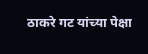ठाकरे गट यांच्या पेक्षा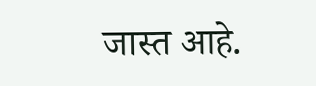जास्त आहे.